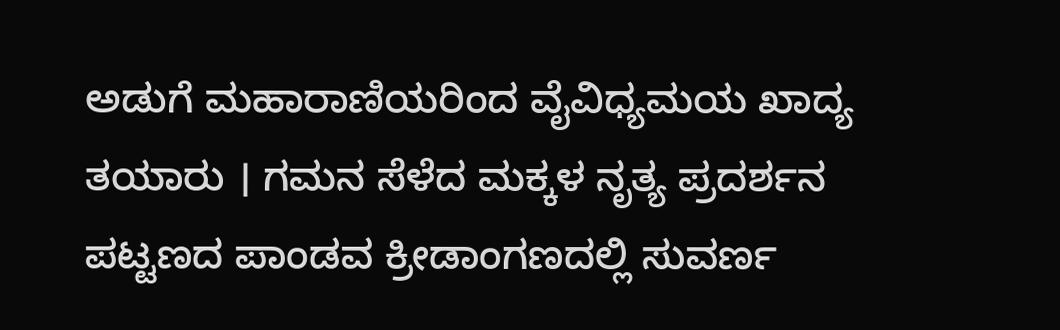ಅಡುಗೆ ಮಹಾರಾಣಿಯರಿಂದ ವೈವಿಧ್ಯಮಯ ಖಾದ್ಯ ತಯಾರು । ಗಮನ ಸೆಳೆದ ಮಕ್ಕಳ ನೃತ್ಯ ಪ್ರದರ್ಶನ
ಪಟ್ಟಣದ ಪಾಂಡವ ಕ್ರೀಡಾಂಗಣದಲ್ಲಿ ಸುವರ್ಣ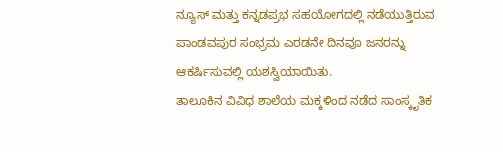ನ್ಯೂಸ್ ಮತ್ತು ಕನ್ನಡಪ್ರಭ ಸಹಯೋಗದಲ್ಲಿ ನಡೆಯುತ್ತಿರುವ ಪಾಂಡವಪುರ ಸಂಭ್ರಮ ಎರಡನೇ ದಿನವೂ ಜನರನ್ನು ಆಕರ್ಷಿಸುವಲ್ಲಿ ಯಶಸ್ವಿಯಾಯಿತು.
ತಾಲೂಕಿನ ವಿವಿಧ ಶಾಲೆಯ ಮಕ್ಕಳಿಂದ ನಡೆದ ಸಾಂಸ್ಕೃತಿಕ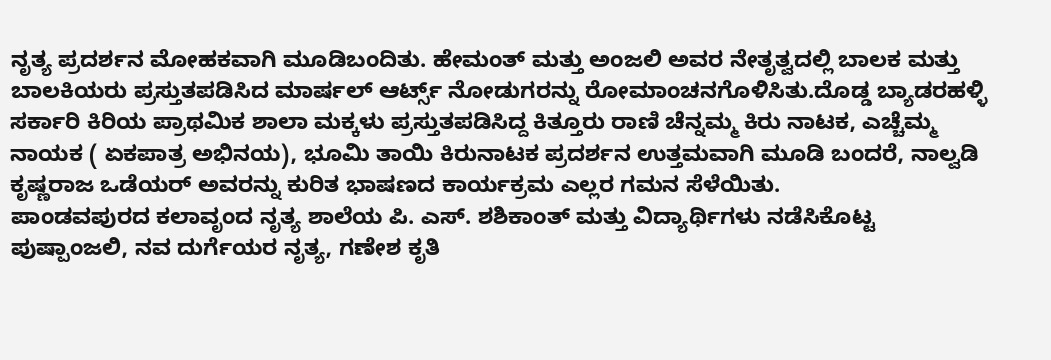ನೃತ್ಯ ಪ್ರದರ್ಶನ ಮೋಹಕವಾಗಿ ಮೂಡಿಬಂದಿತು. ಹೇಮಂತ್ ಮತ್ತು ಅಂಜಲಿ ಅವರ ನೇತೃತ್ವದಲ್ಲಿ ಬಾಲಕ ಮತ್ತು ಬಾಲಕಿಯರು ಪ್ರಸ್ತುತಪಡಿಸಿದ ಮಾರ್ಷಲ್ ಆರ್ಟ್ಸ್ ನೋಡುಗರನ್ನು ರೋಮಾಂಚನಗೊಳಿಸಿತು.ದೊಡ್ಡ ಬ್ಯಾಡರಹಳ್ಳಿ ಸರ್ಕಾರಿ ಕಿರಿಯ ಪ್ರಾಥಮಿಕ ಶಾಲಾ ಮಕ್ಕಳು ಪ್ರಸ್ತುತಪಡಿಸಿದ್ದ ಕಿತ್ತೂರು ರಾಣಿ ಚೆನ್ನಮ್ಮ ಕಿರು ನಾಟಕ, ಎಚ್ಚೆಮ್ಮ ನಾಯಕ ( ಏಕಪಾತ್ರ ಅಭಿನಯ), ಭೂಮಿ ತಾಯಿ ಕಿರುನಾಟಕ ಪ್ರದರ್ಶನ ಉತ್ತಮವಾಗಿ ಮೂಡಿ ಬಂದರೆ, ನಾಲ್ವಡಿ ಕೃಷ್ಣರಾಜ ಒಡೆಯರ್ ಅವರನ್ನು ಕುರಿತ ಭಾಷಣದ ಕಾರ್ಯಕ್ರಮ ಎಲ್ಲರ ಗಮನ ಸೆಳೆಯಿತು.
ಪಾಂಡವಪುರದ ಕಲಾವೃಂದ ನೃತ್ಯ ಶಾಲೆಯ ಪಿ. ಎಸ್. ಶಶಿಕಾಂತ್ ಮತ್ತು ವಿದ್ಯಾರ್ಥಿಗಳು ನಡೆಸಿಕೊಟ್ಟ ಪುಷ್ಪಾಂಜಲಿ, ನವ ದುರ್ಗೆಯರ ನೃತ್ಯ, ಗಣೇಶ ಕೃತಿ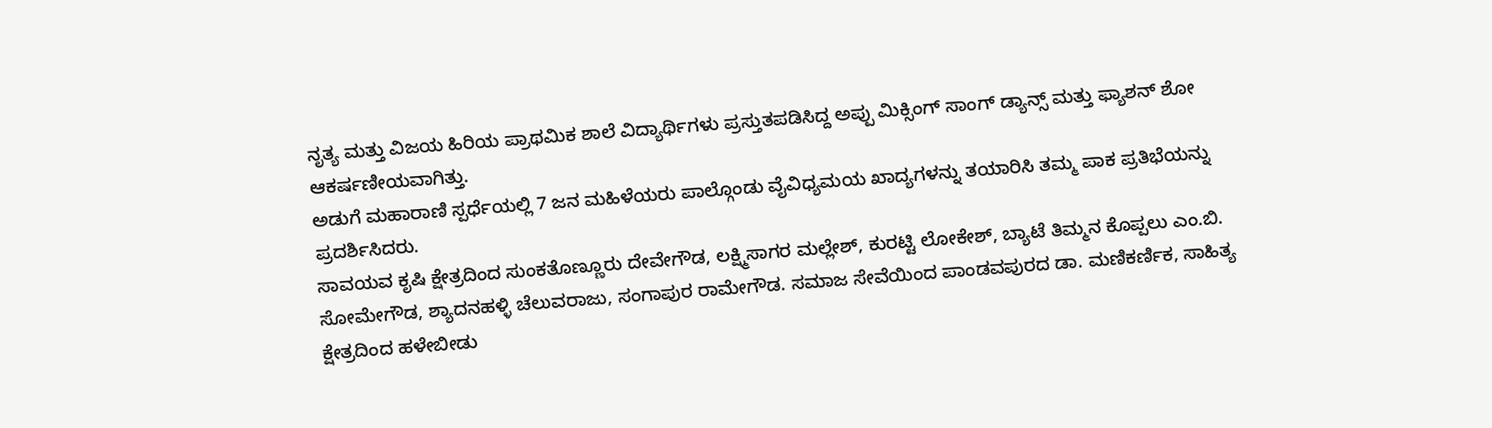ನೃತ್ಯ ಮತ್ತು ವಿಜಯ ಹಿರಿಯ ಪ್ರಾಥಮಿಕ ಶಾಲೆ ವಿದ್ಯಾರ್ಥಿಗಳು ಪ್ರಸ್ತುತಪಡಿಸಿದ್ದ ಅಪ್ಪು ಮಿಕ್ಸಿಂಗ್ ಸಾಂಗ್ ಡ್ಯಾನ್ಸ್ ಮತ್ತು ಫ್ಯಾಶನ್ ಶೋ ಆಕರ್ಷಣೀಯವಾಗಿತ್ತು.
ಅಡುಗೆ ಮಹಾರಾಣಿ ಸ್ಪರ್ಧೆಯಲ್ಲಿ 7 ಜನ ಮಹಿಳೆಯರು ಪಾಲ್ಗೊಂಡು ವೈವಿಧ್ಯಮಯ ಖಾದ್ಯಗಳನ್ನು ತಯಾರಿಸಿ ತಮ್ಮ ಪಾಕ ಪ್ರತಿಭೆಯನ್ನು ಪ್ರದರ್ಶಿಸಿದರು.
ಸಾವಯವ ಕೃಷಿ ಕ್ಷೇತ್ರದಿಂದ ಸುಂಕತೊಣ್ಣೂರು ದೇವೇಗೌಡ, ಲಕ್ಷ್ಮಿಸಾಗರ ಮಲ್ಲೇಶ್, ಕುರಟ್ಟಿ ಲೋಕೇಶ್, ಬ್ಯಾಟೆ ತಿಮ್ಮನ ಕೊಪ್ಪಲು ಎಂ.ಬಿ. ಸೋಮೇಗೌಡ, ಶ್ಯಾದನಹಳ್ಳಿ ಚೆಲುವರಾಜು, ಸಂಗಾಪುರ ರಾಮೇಗೌಡ. ಸಮಾಜ ಸೇವೆಯಿಂದ ಪಾಂಡವಪುರದ ಡಾ. ಮಣಿಕರ್ಣಿಕ, ಸಾಹಿತ್ಯ ಕ್ಷೇತ್ರದಿಂದ ಹಳೇಬೀಡು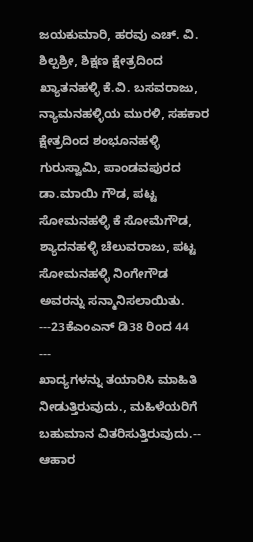ಜಯಕುಮಾರಿ, ಹರವು ಎಚ್. ವಿ. ಶಿಲ್ಪಶ್ರೀ, ಶಿಕ್ಷಣ ಕ್ಷೇತ್ರದಿಂದ ಖ್ಯಾತನಹಳ್ಳಿ ಕೆ.ವಿ. ಬಸವರಾಜು, ನ್ಯಾಮನಹಳ್ಳಿಯ ಮುರಳಿ, ಸಹಕಾರ ಕ್ಷೇತ್ರದಿಂದ ಶಂಭೂನಹಳ್ಳಿ ಗುರುಸ್ವಾಮಿ, ಪಾಂಡವಪುರದ ಡಾ.ಮಾಯಿ ಗೌಡ, ಪಟ್ಟ ಸೋಮನಹಳ್ಳಿ ಕೆ ಸೋಮೆಗೌಡ, ಶ್ಯಾದನಹಳ್ಳಿ ಚೆಲುವರಾಜು, ಪಟ್ಟ ಸೋಮನಹಳ್ಳಿ ನಿಂಗೇಗೌಡ ಅವರನ್ನು ಸನ್ಮಾನಿಸಲಾಯಿತು.
---23ಕೆಎಂಎನ್ ಡಿ38 ರಿಂದ 44
---
ಖಾದ್ಯಗಳನ್ನು ತಯಾರಿಸಿ ಮಾಹಿತಿ ನೀಡುತ್ತಿರುವುದು., ಮಹಿಳೆಯರಿಗೆ ಬಹುಮಾನ ವಿತರಿಸುತ್ತಿರುವುದು.--
ಆಹಾರ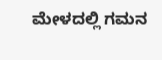ಮೇಳದಲ್ಲಿ ಗಮನ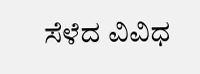ಸೆಳೆದ ವಿವಿಧ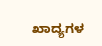ಖಾದ್ಯಗಳ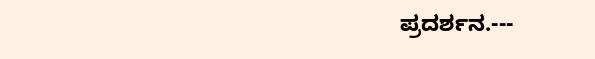ಪ್ರದರ್ಶನ.---